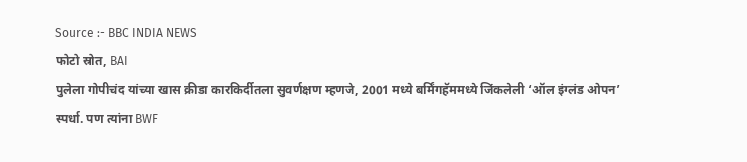Source :- BBC INDIA NEWS
फोटो स्रोत, BAI
पुलेला गोपीचंद यांच्या खास क्रीडा कारकिर्दीतला सुवर्णक्षण म्हणजे, 2001 मध्ये बर्मिंगहॅममध्ये जिंकलेली ‘ऑल इंग्लंड ओपन’ स्पर्धा. पण त्यांना BWF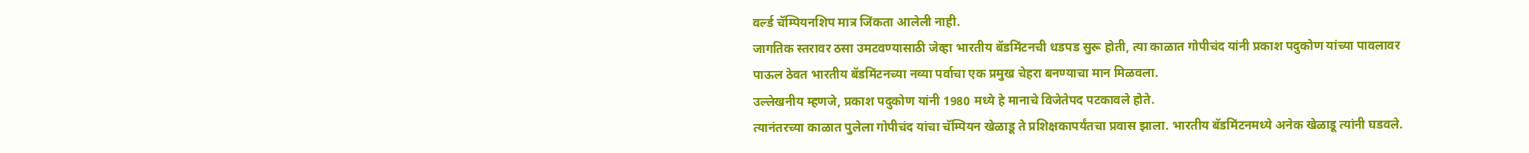वर्ल्ड चॅम्पियनशिप मात्र जिंकता आलेली नाही.
जागतिक स्तरावर ठसा उमटवण्यासाठी जेव्हा भारतीय बॅडमिंटनची धडपड सुरू होती, त्या काळात गोपीचंद यांनी प्रकाश पदुकोण यांच्या पावलावर पाऊल ठेवत भारतीय बॅडमिंटनच्या नव्या पर्वाचा एक प्रमुख चेहरा बनण्याचा मान मिळवला.
उल्लेखनीय म्हणजे, प्रकाश पदुकोण यांनी 1980 मध्ये हे मानाचे विजेतेपद पटकावले होते.
त्यानंतरच्या काळात पुलेला गोपीचंद यांचा चॅम्पियन खेळाडू ते प्रशिक्षकापर्यंतचा प्रवास झाला. भारतीय बॅडमिंटनमध्ये अनेक खेळाडू त्यांनी घडवले.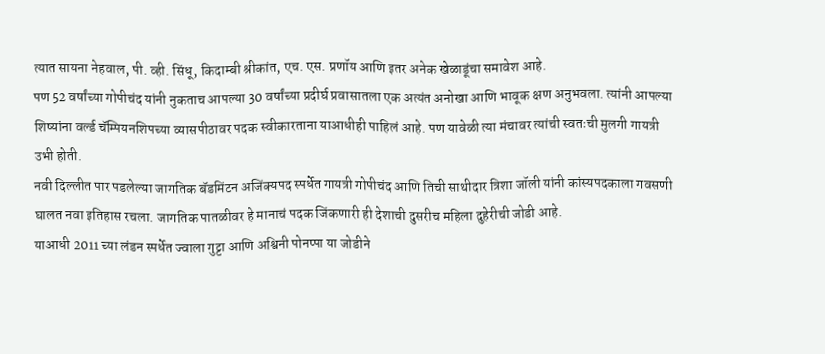त्यात सायना नेहवाल, पी. व्ही. सिंधू, किदाम्बी श्रीकांत, एच. एस. प्रणॉय आणि इतर अनेक खेळाडूंचा समावेश आहे.
पण 52 वर्षांच्या गोपीचंद यांनी नुकताच आपल्या 30 वर्षांच्या प्रदीर्घ प्रवासातला एक अत्यंत अनोखा आणि भावूक क्षण अनुभवला. त्यांनी आपल्या शिष्यांना वर्ल्ड चॅम्पियनशिपच्या व्यासपीठावर पदक स्वीकारताना याआधीही पाहिलं आहे. पण यावेळी त्या मंचावर त्यांची स्वतःची मुलगी गायत्री उभी होती.
नवी दिल्लीत पार पडलेल्या जागतिक बॅडमिंटन अजिंक्यपद स्पर्धेत गायत्री गोपीचंद आणि तिची साथीदार त्रिशा जॉली यांनी कांस्यपदकाला गवसणी घालत नवा इतिहास रचला. जागतिक पातळीवर हे मानाचं पदक जिंकणारी ही देशाची दुसरीच महिला दुहेरीची जोडी आहे.
याआधी 2011 च्या लंडन स्पर्धेत ज्वाला गुट्टा आणि अश्विनी पोनप्पा या जोडीने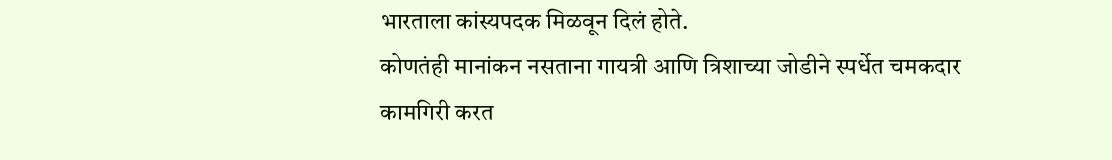भारताला कांस्यपदक मिळवून दिलं होते.
कोणतंही मानांकन नसताना गायत्री आणि त्रिशाच्या जोडीने स्पर्धेत चमकदार कामगिरी करत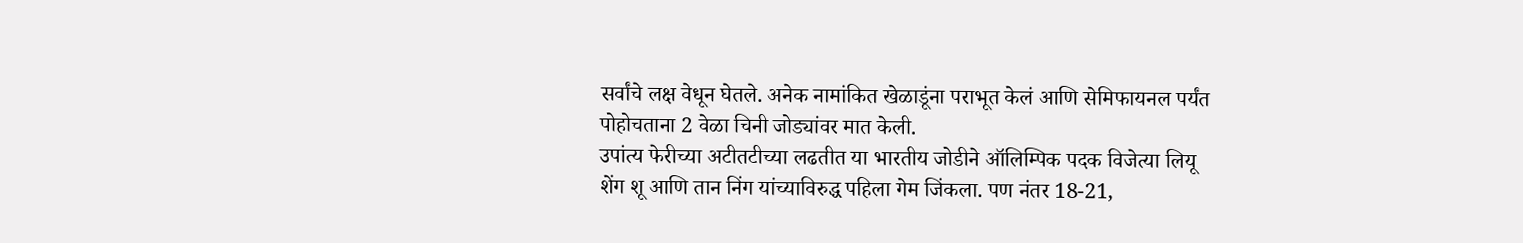सर्वांचे लक्ष वेधून घेतले. अनेक नामांकित खेळाडूंना पराभूत केलं आणि सेमिफायनल पर्यंत पोहोचताना 2 वेळा चिनी जोड्यांवर मात केली.
उपांत्य फेरीच्या अटीतटीच्या लढतीत या भारतीय जोडीने ऑलिम्पिक पदक विजेत्या लियू शेंग शू आणि तान निंग यांच्याविरुद्ध पहिला गेम जिंकला. पण नंतर 18-21,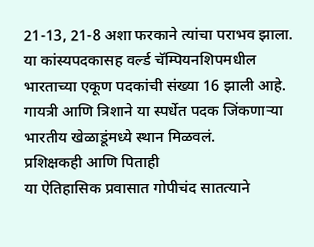21-13, 21-8 अशा फरकाने त्यांचा पराभव झाला.
या कांस्यपदकासह वर्ल्ड चॅम्पियनशिपमधील भारताच्या एकूण पदकांची संख्या 16 झाली आहे. गायत्री आणि त्रिशाने या स्पर्धेत पदक जिंकणाऱ्या भारतीय खेळाडूंमध्ये स्थान मिळवलं.
प्रशिक्षकही आणि पिताही
या ऐतिहासिक प्रवासात गोपीचंद सातत्याने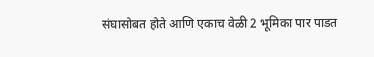संघासोबत होते आणि एकाच वेळी 2 भूमिका पार पाडत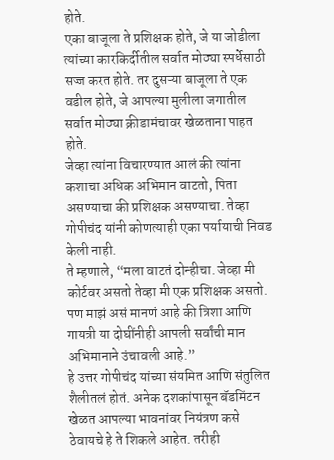होते.
एका बाजूला ते प्रशिक्षक होते, जे या जोडीला त्यांच्या कारकिर्दीतील सर्वात मोठ्या स्पर्धेसाठी सज्ज करत होते. तर दुसऱ्या बाजूला ते एक वडील होते, जे आपल्या मुलीला जगातील सर्वात मोठ्या क्रीडामंचावर खेळताना पाहत होते.
जेव्हा त्यांना विचारण्यात आलं की त्यांना कशाचा अधिक अभिमान वाटतो, पिता असण्याचा की प्रशिक्षक असण्याचा. तेव्हा गोपीचंद यांनी कोणत्याही एका पर्यायाची निवड केली नाही.
ते म्हणाले, “मला वाटतं दोन्हीचा. जेव्हा मी कोर्टवर असतो तेव्हा मी एक प्रशिक्षक असतो. पण माझं असं मानणं आहे की त्रिशा आणि गायत्री या दोघींनीही आपली सर्वांची मान अभिमानाने उंचावली आहे.”
हे उत्तर गोपीचंद यांच्या संयमित आणि संतुलित शैलीतलं होतं. अनेक दशकांपासून बॅडमिंटन खेळत आपल्या भावनांवर नियंत्रण कसे ठेवायचे हे ते शिकले आहेत. तरीही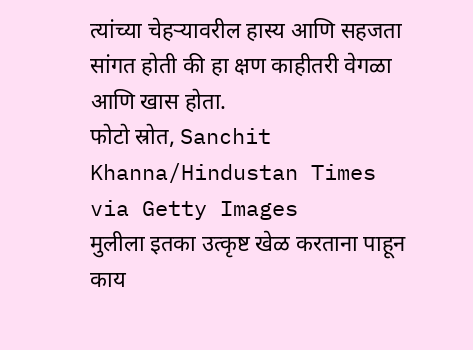त्यांच्या चेहऱ्यावरील हास्य आणि सहजता सांगत होती की हा क्षण काहीतरी वेगळा आणि खास होता.
फोटो स्रोत, Sanchit Khanna/Hindustan Times via Getty Images
मुलीला इतका उत्कृष्ट खेळ करताना पाहून काय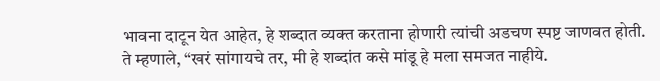भावना दाटून येत आहेत, हे शब्दात व्यक्त करताना होणारी त्यांची अडचण स्पष्ट जाणवत होती.
ते म्हणाले, “खरं सांगायचे तर, मी हे शब्दांत कसे मांडू हे मला समजत नाहीये.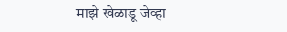माझे खेळाडू जेव्हा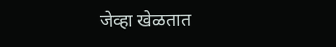जेव्हा खेळतात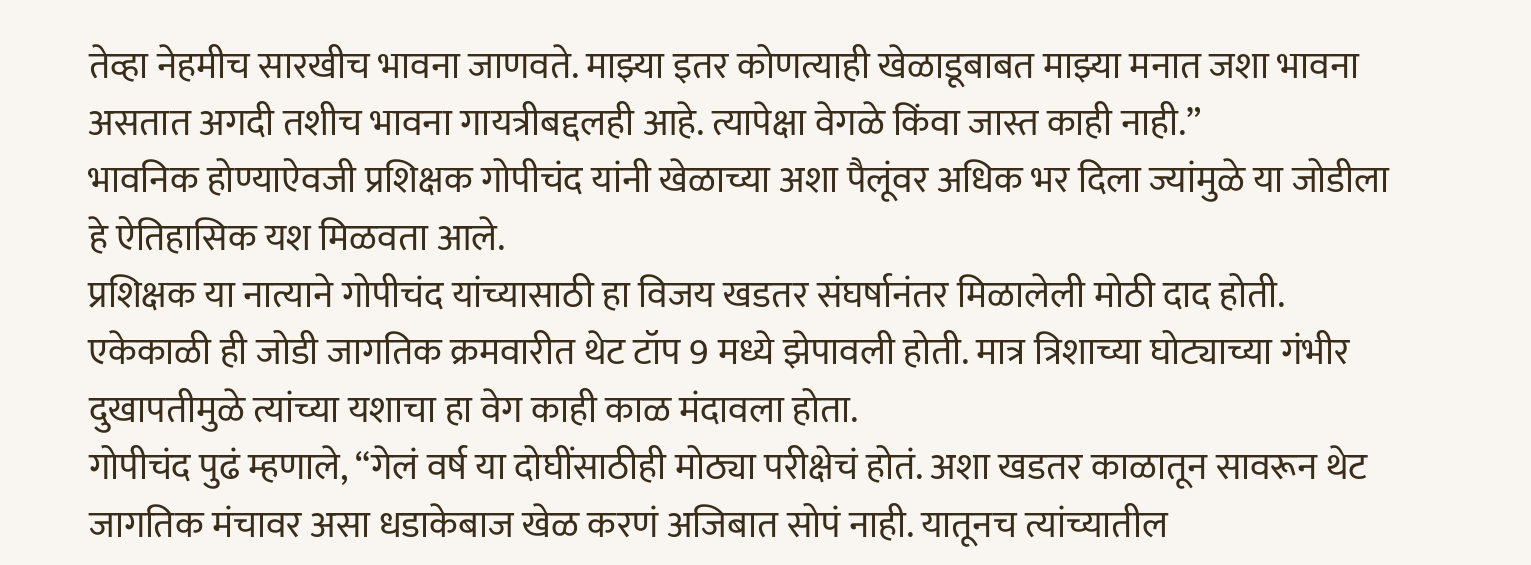तेव्हा नेहमीच सारखीच भावना जाणवते. माझ्या इतर कोणत्याही खेळाडूबाबत माझ्या मनात जशा भावना असतात अगदी तशीच भावना गायत्रीबद्दलही आहे. त्यापेक्षा वेगळे किंवा जास्त काही नाही.”
भावनिक होण्याऐवजी प्रशिक्षक गोपीचंद यांनी खेळाच्या अशा पैलूंवर अधिक भर दिला ज्यांमुळे या जोडीला हे ऐतिहासिक यश मिळवता आले.
प्रशिक्षक या नात्याने गोपीचंद यांच्यासाठी हा विजय खडतर संघर्षानंतर मिळालेली मोठी दाद होती. एकेकाळी ही जोडी जागतिक क्रमवारीत थेट टॉप 9 मध्ये झेपावली होती. मात्र त्रिशाच्या घोट्याच्या गंभीर दुखापतीमुळे त्यांच्या यशाचा हा वेग काही काळ मंदावला होता.
गोपीचंद पुढं म्हणाले, “गेलं वर्ष या दोघींसाठीही मोठ्या परीक्षेचं होतं. अशा खडतर काळातून सावरून थेट जागतिक मंचावर असा धडाकेबाज खेळ करणं अजिबात सोपं नाही. यातूनच त्यांच्यातील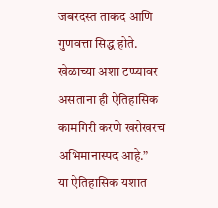जबरदस्त ताकद आणि गुणवत्ता सिद्ध होते. खेळाच्या अशा टप्प्यावर असताना ही ऐतिहासिक कामगिरी करणे खरोखरच अभिमानास्पद आहे.”
या ऐतिहासिक यशात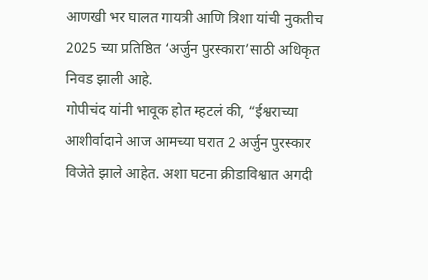आणखी भर घालत गायत्री आणि त्रिशा यांची नुकतीच 2025 च्या प्रतिष्ठित ‘अर्जुन पुरस्कारा’साठी अधिकृत निवड झाली आहे.
गोपीचंद यांनी भावूक होत म्हटलं की, “ईश्वराच्या आशीर्वादाने आज आमच्या घरात 2 अर्जुन पुरस्कार विजेते झाले आहेत. अशा घटना क्रीडाविश्वात अगदी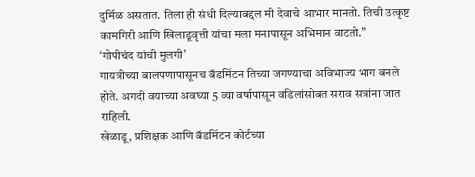दुर्मिळ असतात. तिला ही संधी दिल्याबद्दल मी देवाचे आभार मानतो. तिची उत्कृष्ट कामगिरी आणि खिलाडूवृत्ती यांचा मला मनापासून अभिमान वाटतो.”
‘गोपीचंद यांची मुलगी’
गायत्रीच्या बालपणापासूनच बॅडमिंटन तिच्या जगण्याचा अविभाज्य भाग बनले होते. अगदी वयाच्या अवघ्या 5 व्या वर्षापासून वडिलांसोबत सराव सत्रांना जात राहिली.
खेळाडू, प्रशिक्षक आणि बॅडमिंटन कोर्टच्या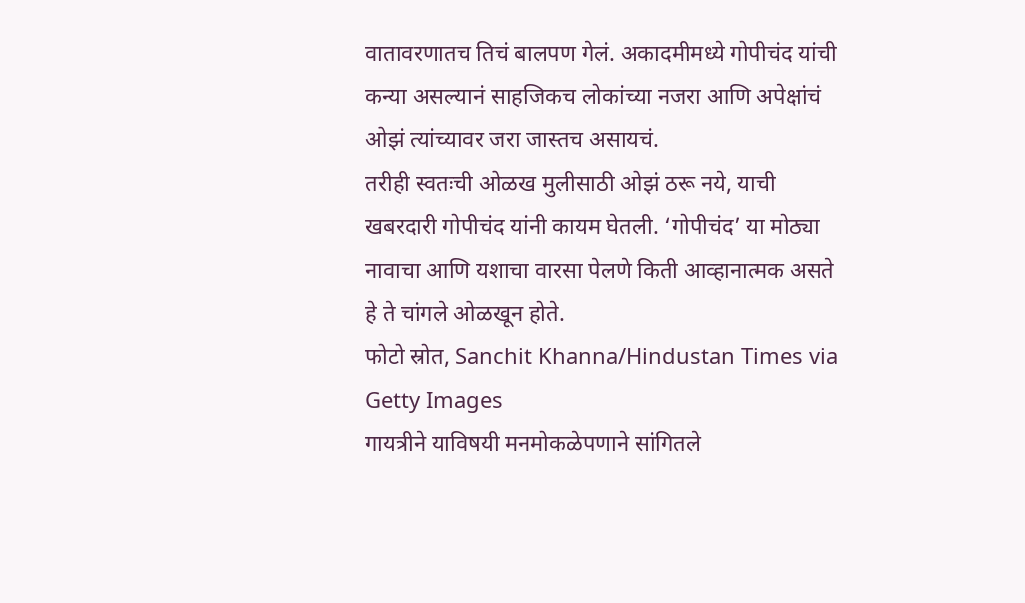वातावरणातच तिचं बालपण गेलं. अकादमीमध्ये गोपीचंद यांची कन्या असल्यानं साहजिकच लोकांच्या नजरा आणि अपेक्षांचं ओझं त्यांच्यावर जरा जास्तच असायचं.
तरीही स्वतःची ओळख मुलीसाठी ओझं ठरू नये, याची खबरदारी गोपीचंद यांनी कायम घेतली. ‘गोपीचंद’ या मोठ्या नावाचा आणि यशाचा वारसा पेलणे किती आव्हानात्मक असते हे ते चांगले ओळखून होते.
फोटो स्रोत, Sanchit Khanna/Hindustan Times via Getty Images
गायत्रीने याविषयी मनमोकळेपणाने सांगितले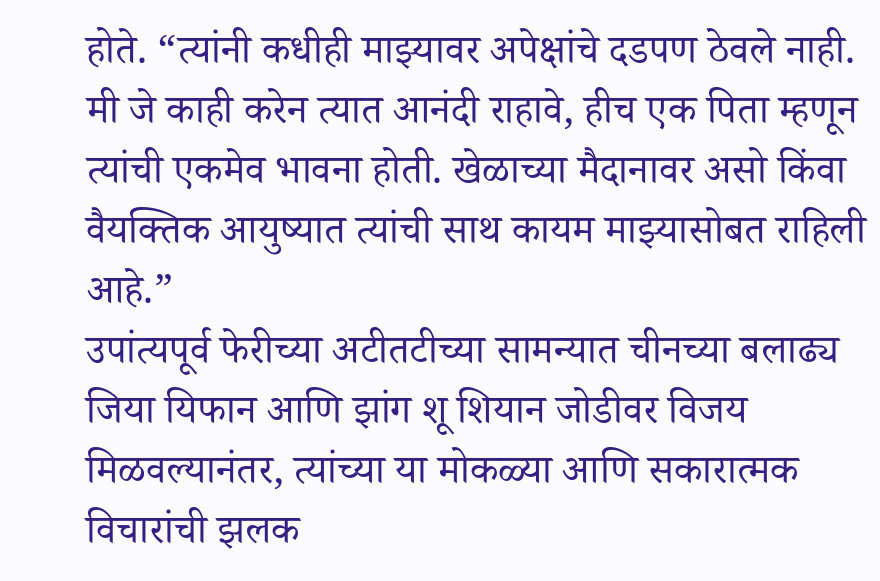होते. “त्यांनी कधीही माझ्यावर अपेक्षांचे दडपण ठेवले नाही. मी जे काही करेन त्यात आनंदी राहावे, हीच एक पिता म्हणून त्यांची एकमेव भावना होती. खेळाच्या मैदानावर असो किंवा वैयक्तिक आयुष्यात त्यांची साथ कायम माझ्यासोबत राहिली आहे.”
उपांत्यपूर्व फेरीच्या अटीतटीच्या सामन्यात चीनच्या बलाढ्य जिया यिफान आणि झांग शू शियान जोडीवर विजय मिळवल्यानंतर, त्यांच्या या मोकळ्या आणि सकारात्मक विचारांची झलक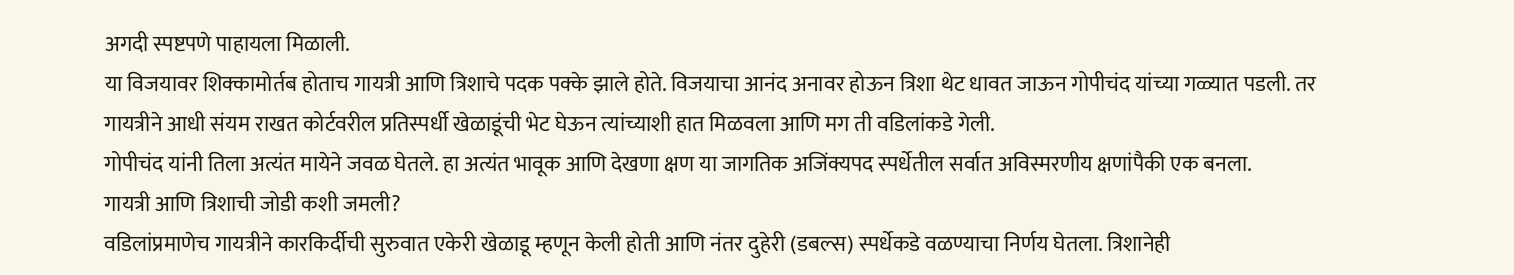अगदी स्पष्टपणे पाहायला मिळाली.
या विजयावर शिक्कामोर्तब होताच गायत्री आणि त्रिशाचे पदक पक्के झाले होते. विजयाचा आनंद अनावर होऊन त्रिशा थेट धावत जाऊन गोपीचंद यांच्या गळ्यात पडली. तर गायत्रीने आधी संयम राखत कोर्टवरील प्रतिस्पर्धी खेळाडूंची भेट घेऊन त्यांच्याशी हात मिळवला आणि मग ती वडिलांकडे गेली.
गोपीचंद यांनी तिला अत्यंत मायेने जवळ घेतले. हा अत्यंत भावूक आणि देखणा क्षण या जागतिक अजिंक्यपद स्पर्धेतील सर्वात अविस्मरणीय क्षणांपैकी एक बनला.
गायत्री आणि त्रिशाची जोडी कशी जमली?
वडिलांप्रमाणेच गायत्रीने कारकिर्दीची सुरुवात एकेरी खेळाडू म्हणून केली होती आणि नंतर दुहेरी (डबल्स) स्पर्धेकडे वळण्याचा निर्णय घेतला. त्रिशानेही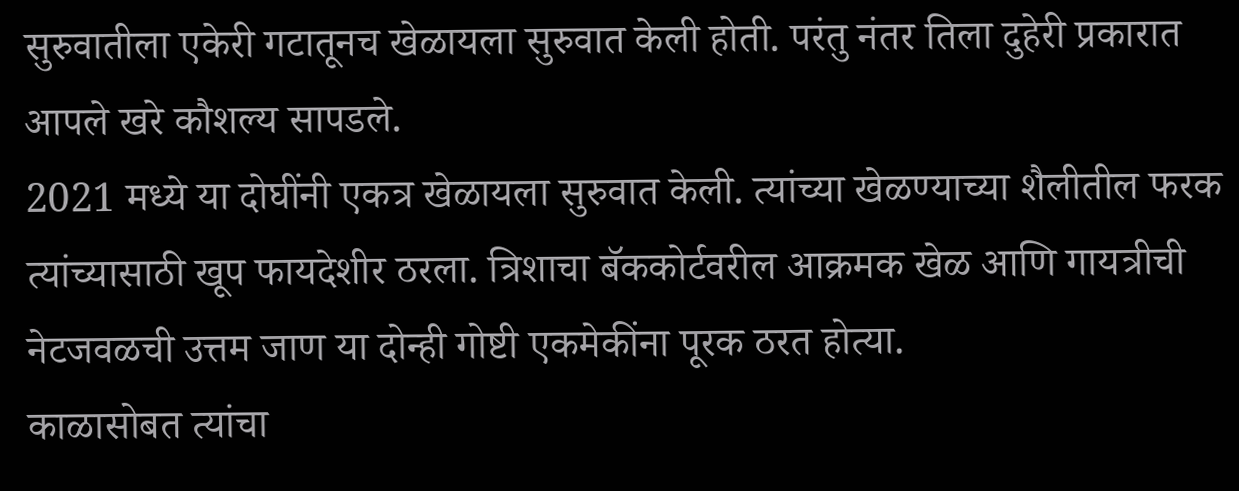सुरुवातीला एकेरी गटातूनच खेळायला सुरुवात केली होती. परंतु नंतर तिला दुहेरी प्रकारात आपले खरे कौशल्य सापडले.
2021 मध्ये या दोघींनी एकत्र खेळायला सुरुवात केली. त्यांच्या खेळण्याच्या शैलीतील फरक त्यांच्यासाठी खूप फायदेशीर ठरला. त्रिशाचा बॅककोर्टवरील आक्रमक खेळ आणि गायत्रीची नेटजवळची उत्तम जाण या दोन्ही गोष्टी एकमेकींना पूरक ठरत होत्या.
काळासोबत त्यांचा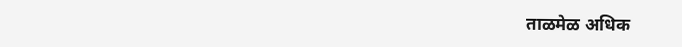ताळमेळ अधिक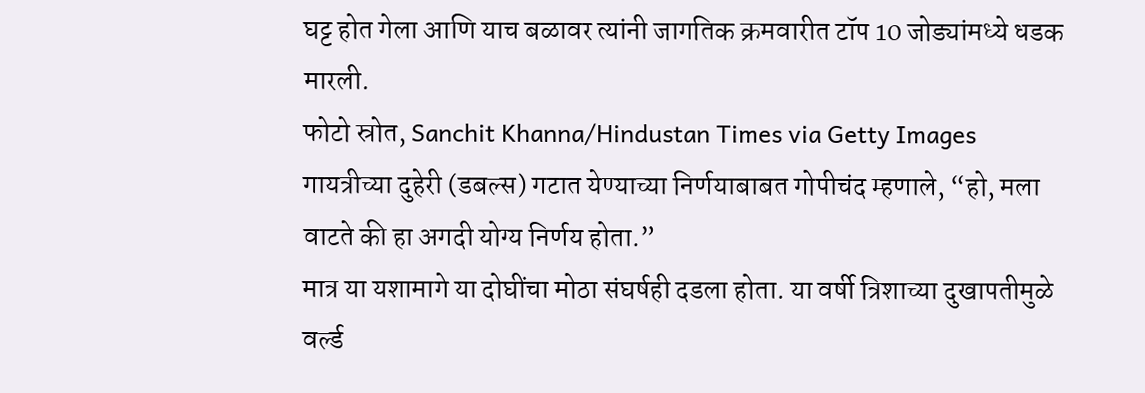घट्ट होत गेला आणि याच बळावर त्यांनी जागतिक क्रमवारीत टॉप 10 जोड्यांमध्ये धडक मारली.
फोटो स्रोत, Sanchit Khanna/Hindustan Times via Getty Images
गायत्रीच्या दुहेरी (डबल्स) गटात येण्याच्या निर्णयाबाबत गोपीचंद म्हणाले, “हो, मला वाटते की हा अगदी योग्य निर्णय होता.”
मात्र या यशामागे या दोघींचा मोठा संघर्षही दडला होता. या वर्षी त्रिशाच्या दुखापतीमुळे वर्ल्ड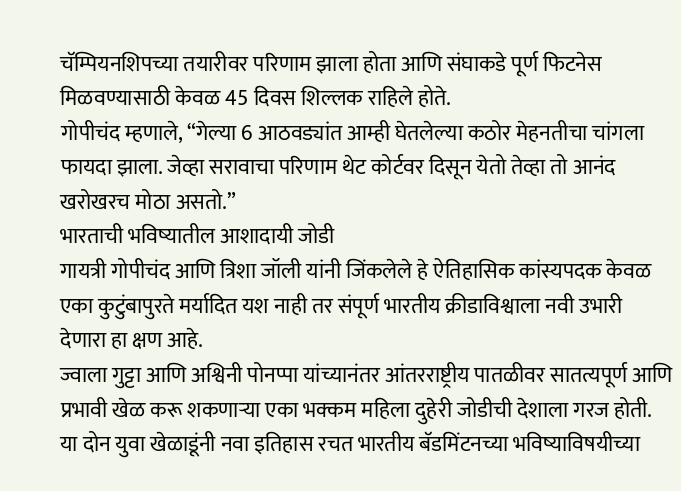चॅम्पियनशिपच्या तयारीवर परिणाम झाला होता आणि संघाकडे पूर्ण फिटनेस मिळवण्यासाठी केवळ 45 दिवस शिल्लक राहिले होते.
गोपीचंद म्हणाले, “गेल्या 6 आठवड्यांत आम्ही घेतलेल्या कठोर मेहनतीचा चांगला फायदा झाला. जेव्हा सरावाचा परिणाम थेट कोर्टवर दिसून येतो तेव्हा तो आनंद खरोखरच मोठा असतो.”
भारताची भविष्यातील आशादायी जोडी
गायत्री गोपीचंद आणि त्रिशा जॉली यांनी जिंकलेले हे ऐतिहासिक कांस्यपदक केवळ एका कुटुंबापुरते मर्यादित यश नाही तर संपूर्ण भारतीय क्रीडाविश्वाला नवी उभारी देणारा हा क्षण आहे.
ज्वाला गुट्टा आणि अश्विनी पोनप्पा यांच्यानंतर आंतरराष्ट्रीय पातळीवर सातत्यपूर्ण आणि प्रभावी खेळ करू शकणाऱ्या एका भक्कम महिला दुहेरी जोडीची देशाला गरज होती. या दोन युवा खेळाडूंनी नवा इतिहास रचत भारतीय बॅडमिंटनच्या भविष्याविषयीच्या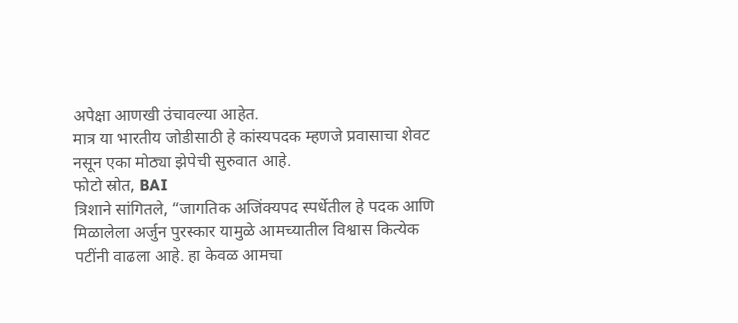अपेक्षा आणखी उंचावल्या आहेत.
मात्र या भारतीय जोडीसाठी हे कांस्यपदक म्हणजे प्रवासाचा शेवट नसून एका मोठ्या झेपेची सुरुवात आहे.
फोटो स्रोत, BAI
त्रिशाने सांगितले, “जागतिक अजिंक्यपद स्पर्धेतील हे पदक आणि मिळालेला अर्जुन पुरस्कार यामुळे आमच्यातील विश्वास कित्येक पटींनी वाढला आहे. हा केवळ आमचा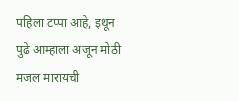पहिला टप्पा आहे, इथून पुढे आम्हाला अजून मोठी मजल मारायची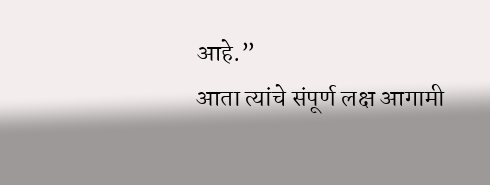आहे.”
आता त्यांचे संपूर्ण लक्ष आगामी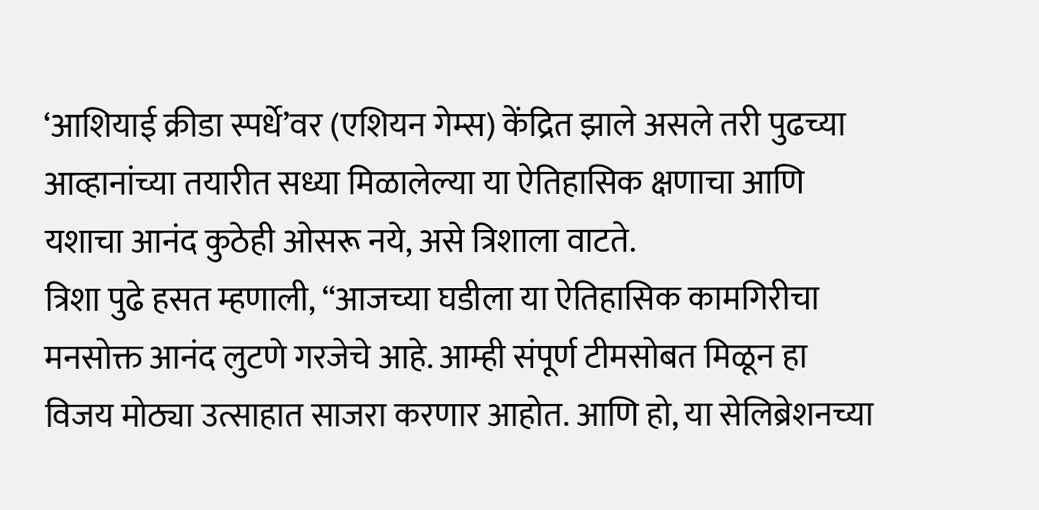‘आशियाई क्रीडा स्पर्धे’वर (एशियन गेम्स) केंद्रित झाले असले तरी पुढच्या आव्हानांच्या तयारीत सध्या मिळालेल्या या ऐतिहासिक क्षणाचा आणि यशाचा आनंद कुठेही ओसरू नये, असे त्रिशाला वाटते.
त्रिशा पुढे हसत म्हणाली, “आजच्या घडीला या ऐतिहासिक कामगिरीचा मनसोक्त आनंद लुटणे गरजेचे आहे. आम्ही संपूर्ण टीमसोबत मिळून हा विजय मोठ्या उत्साहात साजरा करणार आहोत. आणि हो, या सेलिब्रेशनच्या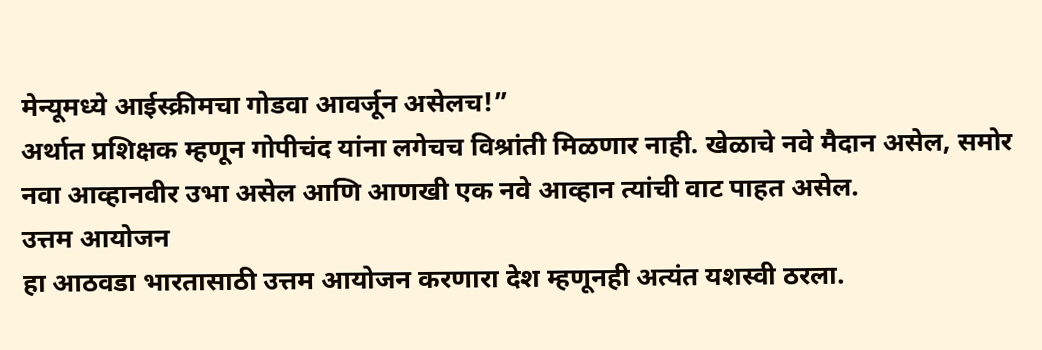मेन्यूमध्ये आईस्क्रीमचा गोडवा आवर्जून असेलच!”
अर्थात प्रशिक्षक म्हणून गोपीचंद यांना लगेचच विश्रांती मिळणार नाही. खेळाचे नवे मैदान असेल, समोर नवा आव्हानवीर उभा असेल आणि आणखी एक नवे आव्हान त्यांची वाट पाहत असेल.
उत्तम आयोजन
हा आठवडा भारतासाठी उत्तम आयोजन करणारा देश म्हणूनही अत्यंत यशस्वी ठरला.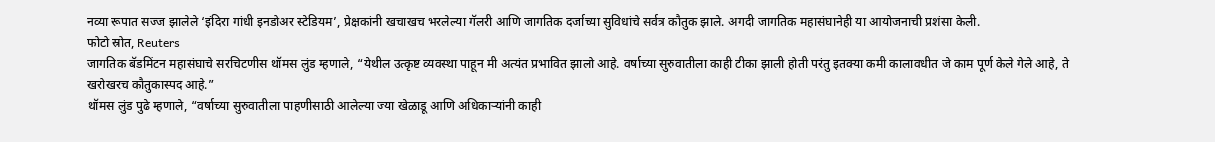नव्या रूपात सज्ज झालेले ‘इंदिरा गांधी इनडोअर स्टेडियम’, प्रेक्षकांनी खचाखच भरलेल्या गॅलरी आणि जागतिक दर्जाच्या सुविधांचे सर्वत्र कौतुक झाले. अगदी जागतिक महासंघानेही या आयोजनाची प्रशंसा केली.
फोटो स्रोत, Reuters
जागतिक बॅडमिंटन महासंघाचे सरचिटणीस थॉमस लुंड म्हणाले, “येथील उत्कृष्ट व्यवस्था पाहून मी अत्यंत प्रभावित झालो आहे. वर्षाच्या सुरुवातीला काही टीका झाली होती परंतु इतक्या कमी कालावधीत जे काम पूर्ण केले गेले आहे, ते खरोखरच कौतुकास्पद आहे.”
थॉमस लुंड पुढे म्हणाले, “वर्षाच्या सुरुवातीला पाहणीसाठी आलेल्या ज्या खेळाडू आणि अधिकाऱ्यांनी काही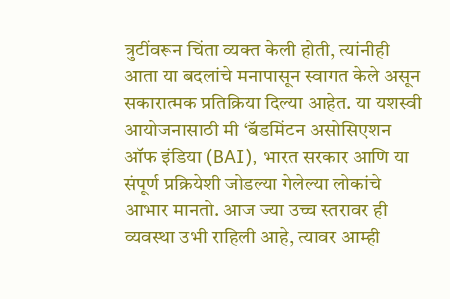त्रुटींवरून चिंता व्यक्त केली होती, त्यांनीही आता या बदलांचे मनापासून स्वागत केले असून सकारात्मक प्रतिक्रिया दिल्या आहेत. या यशस्वी आयोजनासाठी मी ‘बॅडमिंटन असोसिएशन ऑफ इंडिया (BAI), भारत सरकार आणि या संपूर्ण प्रक्रियेशी जोडल्या गेलेल्या लोकांचे आभार मानतो. आज ज्या उच्च स्तरावर ही व्यवस्था उभी राहिली आहे, त्यावर आम्ही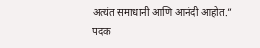अत्यंत समाधानी आणि आनंदी आहोत.”
पदक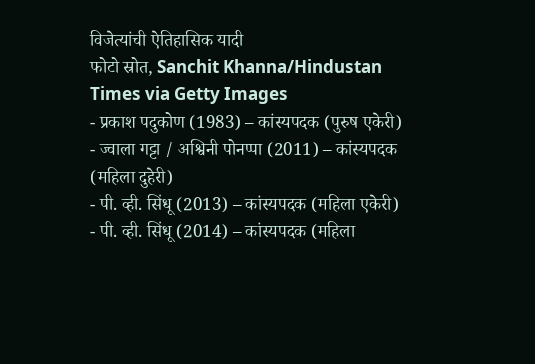विजेत्यांची ऐतिहासिक यादी
फोटो स्रोत, Sanchit Khanna/Hindustan Times via Getty Images
- प्रकाश पदुकोण (1983) – कांस्यपदक (पुरुष एकेरी)
- ज्वाला गट्टा / अश्विनी पोनप्पा (2011) – कांस्यपदक (महिला दुहेरी)
- पी. व्ही. सिंधू (2013) – कांस्यपदक (महिला एकेरी)
- पी. व्ही. सिंधू (2014) – कांस्यपदक (महिला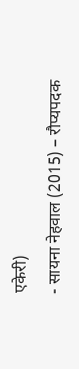एकेरी)
- सायना नेहवाल (2015) – रौप्यपदक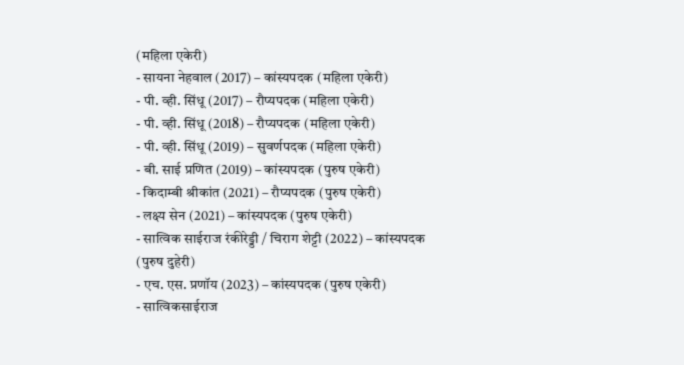(महिला एकेरी)
- सायना नेहवाल (2017) – कांस्यपदक (महिला एकेरी)
- पी. व्ही. सिंधू (2017) – रौप्यपदक (महिला एकेरी)
- पी. व्ही. सिंधू (2018) – रौप्यपदक (महिला एकेरी)
- पी. व्ही. सिंधू (2019) – सुवर्णपदक (महिला एकेरी)
- बी. साई प्रणित (2019) – कांस्यपदक (पुरुष एकेरी)
- किदाम्बी श्रीकांत (2021) – रौप्यपदक (पुरुष एकेरी)
- लक्ष्य सेन (2021) – कांस्यपदक (पुरुष एकेरी)
- सात्विक साईराज रंकीरेड्डी / चिराग शेट्टी (2022) – कांस्यपदक (पुरुष दुहेरी)
- एच. एस. प्रणॉय (2023) – कांस्यपदक (पुरुष एकेरी)
- सात्विकसाईराज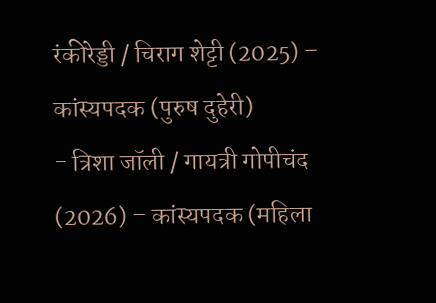रंकीरेड्डी / चिराग शेट्टी (2025) – कांस्यपदक (पुरुष दुहेरी)
- त्रिशा जॉली / गायत्री गोपीचंद (2026) – कांस्यपदक (महिला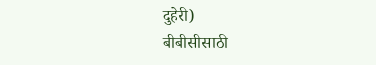दुहेरी)
बीबीसीसाठी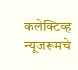कलेक्टिव्ह न्यूजरूमचे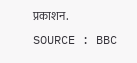प्रकाशन.
SOURCE : BBC